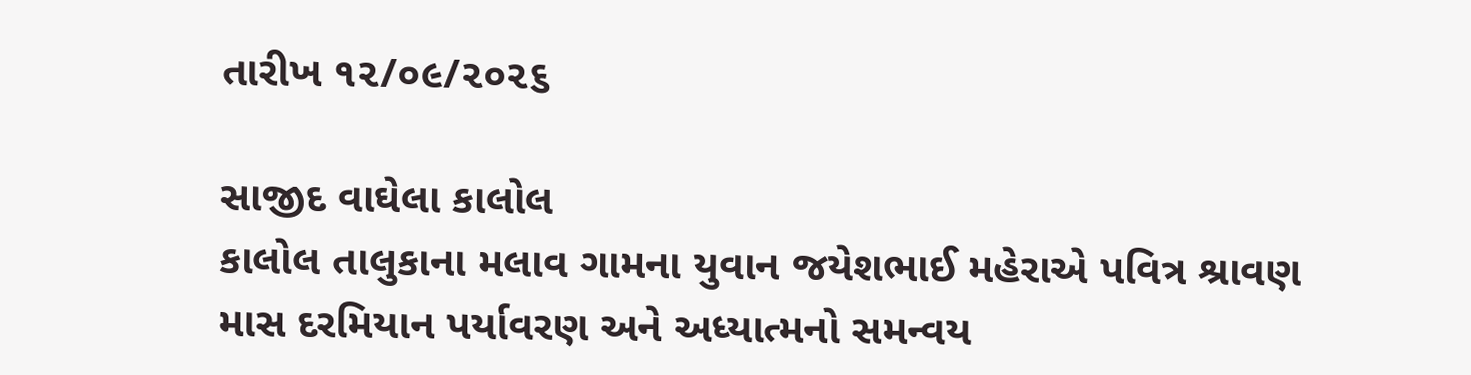તારીખ ૧૨/૦૯/૨૦૨૬

સાજીદ વાઘેલા કાલોલ
કાલોલ તાલુકાના મલાવ ગામના યુવાન જયેશભાઈ મહેરાએ પવિત્ર શ્રાવણ માસ દરમિયાન પર્યાવરણ અને અધ્યાત્મનો સમન્વય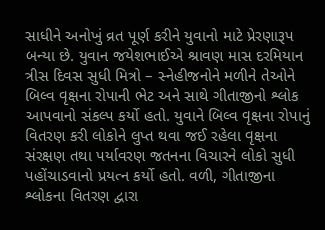સાધીને અનોખું વ્રત પૂર્ણ કરીને યુવાનો માટે પ્રેરણારૂપ બન્યા છે. યુવાન જયેશભાઈએ શ્રાવણ માસ દરમિયાન ત્રીસ દિવસ સુધી મિત્રો – સ્નેહીજનોને મળીને તેઓને બિલ્વ વૃક્ષના રોપાની ભેટ અને સાથે ગીતાજીનો શ્લોક આપવાનો સંકલ્પ કર્યો હતો. યુવાને બિલ્વ વૃક્ષના રોપાનું વિતરણ કરી લોકોને લુપ્ત થવા જઈ રહેલા વૃક્ષના સંરક્ષણ તથા પર્યાવરણ જતનના વિચારને લોકો સુધી પહોંચાડવાનો પ્રયત્ન કર્યો હતો. વળી, ગીતાજીના શ્લોકના વિતરણ દ્વારા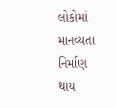લોકોમાં માનવ્યતા નિર્માણ થાય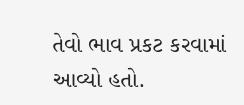તેવો ભાવ પ્રકટ કરવામાં આવ્યો હતો.